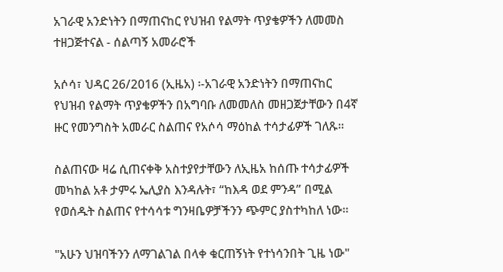አገራዊ አንድነትን በማጠናከር የህዝብ የልማት ጥያቄዎችን ለመመስ ተዘጋጅተናል - ሰልጣኝ አመራሮች

አሶሳ፣ ህዳር 26/2016 (ኢዜአ) ፡-አገራዊ አንድነትን በማጠናከር የህዝብ የልማት ጥያቄዎችን በአግባቡ ለመመለስ መዘጋጀታቸውን በ4ኛ ዙር የመንግስት አመራር ስልጠና የአሶሳ ማዕከል ተሳታፊዎች ገለጹ።

ስልጠናው ዛሬ ሲጠናቀቅ አስተያየታቸውን ለኢዜአ ከሰጡ ተሳታፊዎች መካከል አቶ ታምሩ ኤሊያስ እንዳሉት፣ “ከእዳ ወደ ምንዳ” በሚል የወሰዱት ስልጠና የተሳሳቱ ግንዛቤዎቻችንን ጭምር ያስተካከለ ነው፡፡

"አሁን ህዝባችንን ለማገልገል በላቀ ቁርጠኝነት የተነሳንበት ጊዜ ነው"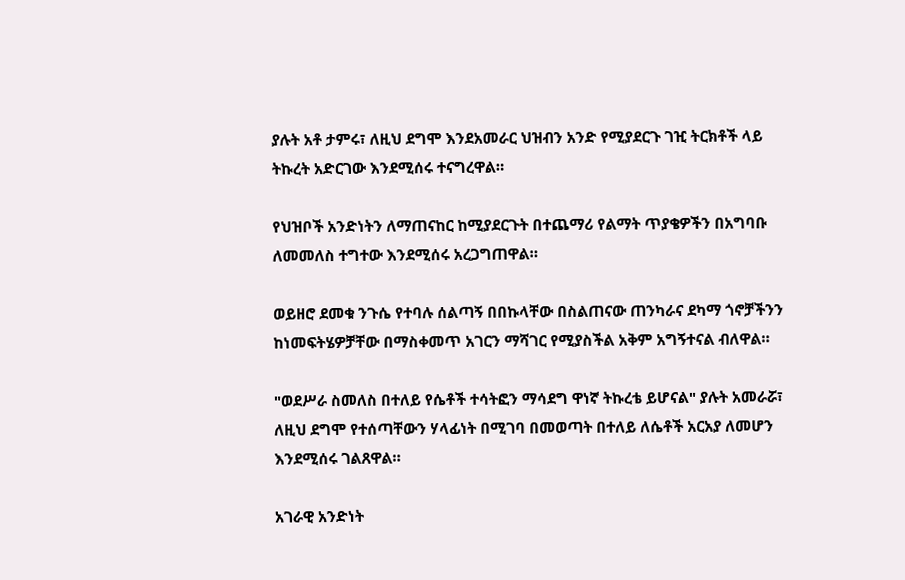ያሉት አቶ ታምሩ፣ ለዚህ ደግሞ እንደአመራር ህዝብን አንድ የሚያደርጉ ገዢ ትርክቶች ላይ ትኩረት አድርገው እንደሚሰሩ ተናግረዋል።

የህዝቦች አንድነትን ለማጠናከር ከሚያደርጉት በተጨማሪ የልማት ጥያቄዎችን በአግባቡ ለመመለስ ተግተው እንደሚሰሩ አረጋግጠዋል።

ወይዘሮ ደመቁ ንጉሴ የተባሉ ሰልጣኝ በበኩላቸው በስልጠናው ጠንካራና ደካማ ጎኖቻችንን ከነመፍትሄዎቻቸው በማስቀመጥ አገርን ማሻገር የሚያስችል አቅም አግኝተናል ብለዋል።

"ወደሥራ ስመለስ በተለይ የሴቶች ተሳትፎን ማሳደግ ዋነኛ ትኩረቴ ይሆናል" ያሉት አመራሯ፣ ለዚህ ደግሞ የተሰጣቸውን ሃላፊነት በሚገባ በመወጣት በተለይ ለሴቶች አርአያ ለመሆን እንደሚሰሩ ገልጸዋል።

አገራዊ አንድነት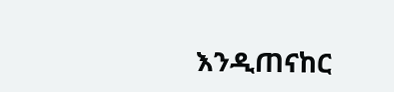እንዲጠናከር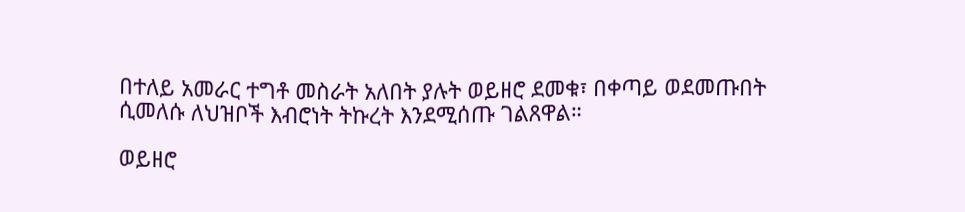በተለይ አመራር ተግቶ መስራት አለበት ያሉት ወይዘሮ ደመቁ፣ በቀጣይ ወደመጡበት ሲመለሱ ለህዝቦች እብሮነት ትኩረት እንደሚሰጡ ገልጸዋል።

ወይዘሮ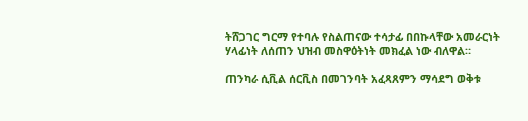ትሸጋገር ግርማ የተባሉ የስልጠናው ተሳታፊ በበኩላቸው አመራርነት ሃላፊነት ለሰጠን ህዝብ መስዋዕትነት መክፈል ነው ብለዋል።

ጠንካራ ሲቪል ሰርቪስ በመገንባት አፈጻጸምን ማሳደግ ወቅቱ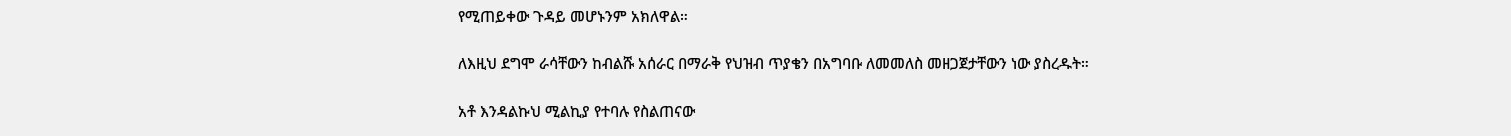የሚጠይቀው ጉዳይ መሆኑንም አክለዋል።

ለእዚህ ደግሞ ራሳቸውን ከብልሹ አሰራር በማራቅ የህዝብ ጥያቄን በአግባቡ ለመመለስ መዘጋጀታቸውን ነው ያስረዱት።

አቶ እንዳልኩህ ሚልኪያ የተባሉ የስልጠናው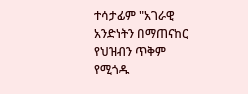ተሳታፊም "አገራዊ አንድነትን በማጠናከር የህዝብን ጥቅም የሚጎዱ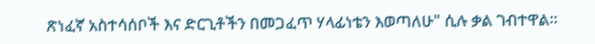ጽነፈኛ አስተሳሰቦች እና ድርጊቶችን በመጋፈጥ ሃላፊነቴን እወጣለሁ" ሲሉ ቃል ገብተዋል።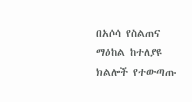በአሶሳ የስልጠና ማዕከል ከተለያዩ ክልሎች የተውጣጡ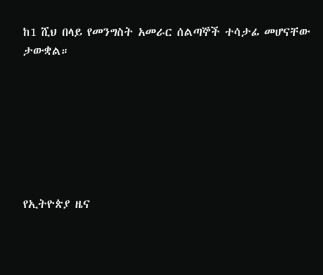ከ1 ሺህ በላይ የመንግስት አመራር ሰልጣኞች ተሳታፊ መሆናቸው ታውቋል።







የኢትዮጵያ ዜና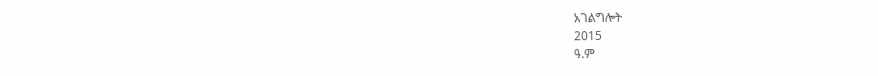አገልግሎት
2015
ዓ.ም